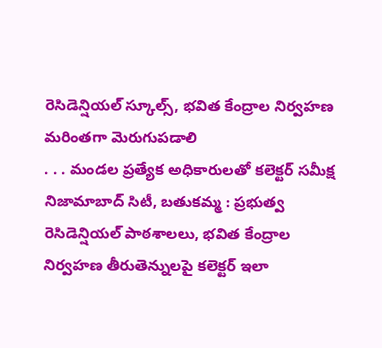రెసిడెన్షియల్ స్కూల్స్, భవిత కేంద్రాల నిర్వహణ మరింతగా మెరుగుపడాలి
. . . మండల ప్రత్యేక అధికారులతో కలెక్టర్ సమీక్ష నిజామాబాద్ సిటీ, బతుకమ్మ : ప్రభుత్వ రెసిడెన్షియల్ పాఠశాలలు, భవిత కేంద్రాల నిర్వహణ తీరుతెన్నులపై కలెక్టర్ ఇలా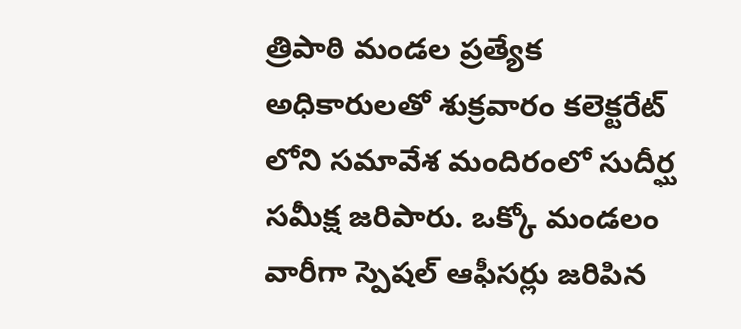త్రిపాఠి మండల ప్రత్యేక అధికారులతో శుక్రవారం కలెక్టరేట్ లోని సమావేశ మందిరంలో సుదీర్ఘ సమీక్ష జరిపారు. ఒక్కో మండలం వారీగా స్పెషల్ ఆఫీసర్లు జరిపిన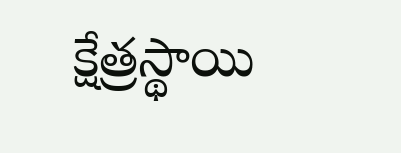క్షేత్రస్థాయి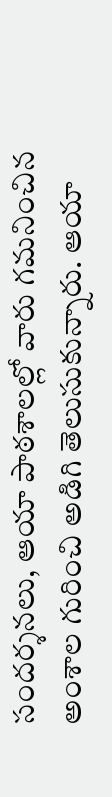సందర్శనలు, ఆయా పాఠశాలల్లో వారు గమనించిన అంశాల గురించి అడిగి తెలుసుకున్నారు. ఆయా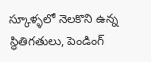స్కూళ్ళలో నెలకొని ఉన్న స్థితిగతులు, పెండింగ్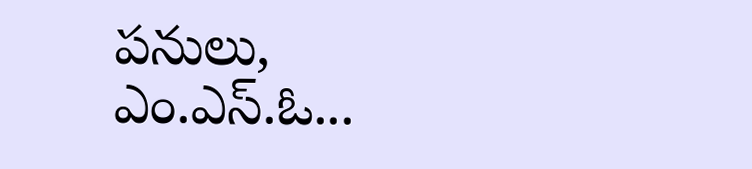పనులు, ఎం.ఎస్.ఓ...